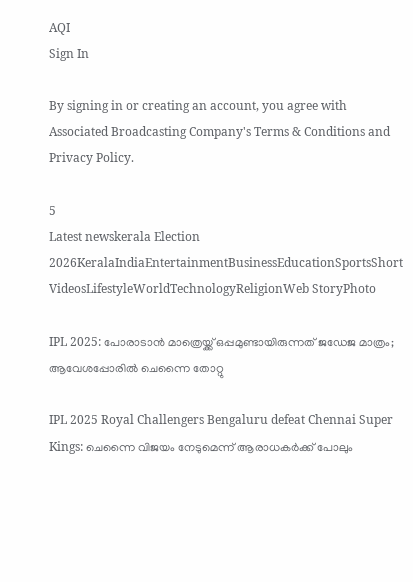AQI
Sign In

By signing in or creating an account, you agree with Associated Broadcasting Company's Terms & Conditions and Privacy Policy.

5
Latest newskerala Election 2026KeralaIndiaEntertainmentBusinessEducationSportsShort VideosLifestyleWorldTechnologyReligionWeb StoryPhoto

IPL 2025: പോരാടാന്‍ മാത്രെയ്ക്ക് ഒപ്പമുണ്ടായിരുന്നത് ജഡേജ മാത്രം; ആവേശപ്പോരില്‍ ചെന്നൈ തോറ്റു

IPL 2025 Royal Challengers Bengaluru defeat Chennai Super Kings: ചെന്നൈ വിജയം നേടുമെന്ന് ആരാധകര്‍ക്ക് പോലും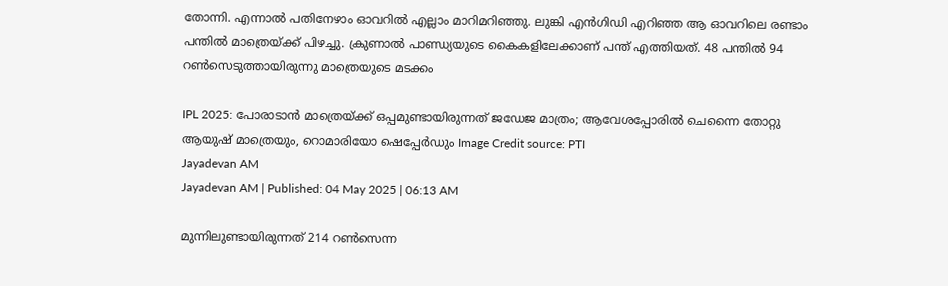തോന്നി. എന്നാല്‍ പതിനേഴാം ഓവറില്‍ എല്ലാം മാറിമറിഞ്ഞു. ലുങ്കി എന്‍ഗിഡി എറിഞ്ഞ ആ ഓവറിലെ രണ്ടാം പന്തില്‍ മാത്രെയ്ക്ക് പിഴച്ചു. ക്രുണാല്‍ പാണ്ഡ്യയുടെ കൈകളിലേക്കാണ് പന്ത് എത്തിയത്. 48 പന്തില്‍ 94 റണ്‍സെടുത്തായിരുന്നു മാത്രെയുടെ മടക്കം

IPL 2025: പോരാടാന്‍ മാത്രെയ്ക്ക് ഒപ്പമുണ്ടായിരുന്നത് ജഡേജ മാത്രം; ആവേശപ്പോരില്‍ ചെന്നൈ തോറ്റു
ആയുഷ് മാത്രെയും, റൊമാരിയോ ഷെപ്പേര്‍ഡും Image Credit source: PTI
Jayadevan AM
Jayadevan AM | Published: 04 May 2025 | 06:13 AM

മുന്നിലുണ്ടായിരുന്നത് 214 റണ്‍സെന്ന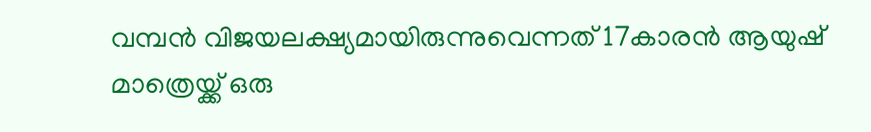വമ്പന്‍ വിജയലക്ഷ്യമായിരുന്നുവെന്നത് 17കാരന്‍ ആയുഷ് മാത്രെയ്ക്ക് ഒരു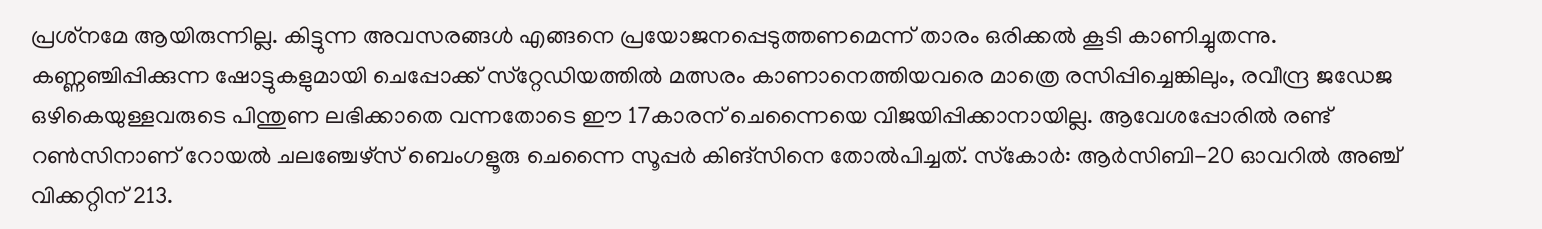പ്രശ്‌നമേ ആയിരുന്നില്ല. കിട്ടുന്ന അവസരങ്ങള്‍ എങ്ങനെ പ്രയോജനപ്പെടുത്തണമെന്ന് താരം ഒരിക്കല്‍ കൂടി കാണിച്ചുതന്നു. കണ്ണഞ്ചിപ്പിക്കുന്ന ഷോട്ടുകളുമായി ചെപ്പോക്ക് സ്‌റ്റേഡിയത്തില്‍ മത്സരം കാണാനെത്തിയവരെ മാത്രെ രസിപ്പിച്ചെങ്കിലും, രവീന്ദ്ര ജഡേജ ഒഴികെയുള്ളവരുടെ പിന്തുണ ലഭിക്കാതെ വന്നതോടെ ഈ 17കാരന് ചെന്നൈയെ വിജയിപ്പിക്കാനായില്ല. ആവേശപ്പോരില്‍ രണ്ട് റണ്‍സിനാണ് റോയല്‍ ചലഞ്ചേഴ്‌സ് ബെംഗളൂരു ചെന്നൈ സൂപ്പര്‍ കിങ്‌സിനെ തോല്‍പിച്ചത്. സ്‌കോര്‍: ആര്‍സിബി-20 ഓവറില്‍ അഞ്ച് വിക്കറ്റിന് 213.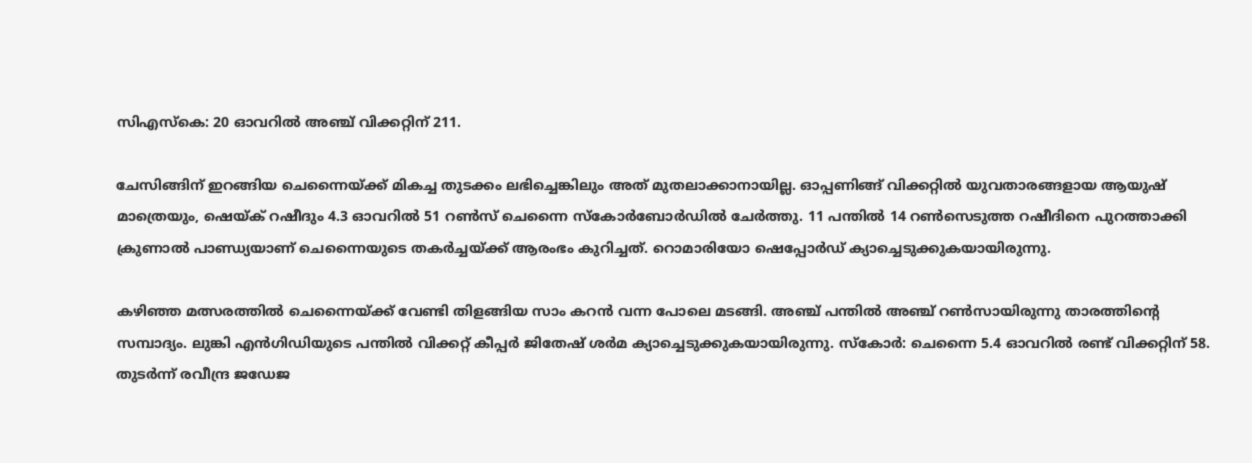സിഎസ്‌കെ: 20 ഓവറില്‍ അഞ്ച് വിക്കറ്റിന് 211.

ചേസിങ്ങിന് ഇറങ്ങിയ ചെന്നൈയ്ക്ക് മികച്ച തുടക്കം ലഭിച്ചെങ്കിലും അത് മുതലാക്കാനായില്ല. ഓപ്പണിങ്ങ് വിക്കറ്റില്‍ യുവതാരങ്ങളായ ആയുഷ് മാത്രെയും, ഷെയ്ക് റഷീദും 4.3 ഓവറില്‍ 51 റണ്‍സ് ചെന്നൈ സ്‌കോര്‍ബോര്‍ഡില്‍ ചേര്‍ത്തു. 11 പന്തില്‍ 14 റണ്‍സെടുത്ത റഷീദിനെ പുറത്താക്കി ക്രുണാല്‍ പാണ്ഡ്യയാണ് ചെന്നൈയുടെ തകര്‍ച്ചയ്ക്ക് ആരംഭം കുറിച്ചത്. റൊമാരിയോ ഷെപ്പോര്‍ഡ് ക്യാച്ചെടുക്കുകയായിരുന്നു.

കഴിഞ്ഞ മത്സരത്തില്‍ ചെന്നൈയ്ക്ക് വേണ്ടി തിളങ്ങിയ സാം കറന്‍ വന്ന പോലെ മടങ്ങി. അഞ്ച് പന്തില്‍ അഞ്ച് റണ്‍സായിരുന്നു താരത്തിന്റെ സമ്പാദ്യം. ലുങ്കി എന്‍ഗിഡിയുടെ പന്തില്‍ വിക്കറ്റ് കീപ്പര്‍ ജിതേഷ് ശര്‍മ ക്യാച്ചെടുക്കുകയായിരുന്നു. സ്‌കോര്‍: ചെന്നൈ 5.4 ഓവറില്‍ രണ്ട് വിക്കറ്റിന് 58. തുടര്‍ന്ന് രവീന്ദ്ര ജഡേജ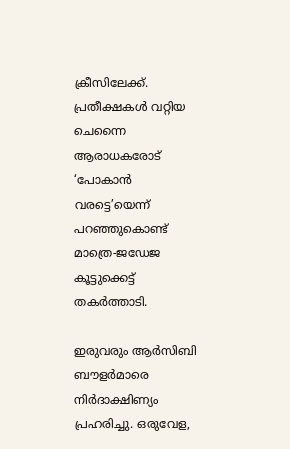ക്രീസിലേക്ക്. പ്രതീക്ഷകള്‍ വറ്റിയ ചെന്നൈ ആരാധകരോട് ‘പോകാന്‍ വരട്ടെ’യെന്ന് പറഞ്ഞുകൊണ്ട് മാത്രെ-ജഡേജ കൂട്ടുക്കെട്ട് തകര്‍ത്താടി.

ഇരുവരും ആര്‍സിബി ബൗളര്‍മാരെ നിര്‍ദാക്ഷിണ്യം പ്രഹരിച്ചു. ഒരുവേള,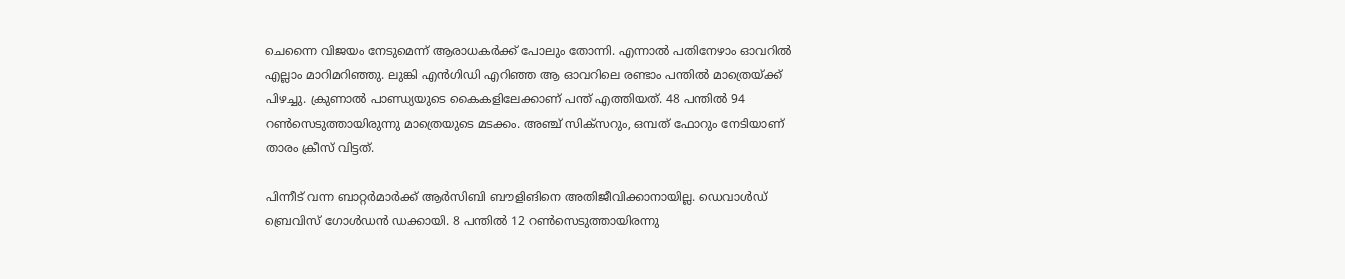ചെന്നൈ വിജയം നേടുമെന്ന് ആരാധകര്‍ക്ക് പോലും തോന്നി. എന്നാല്‍ പതിനേഴാം ഓവറില്‍ എല്ലാം മാറിമറിഞ്ഞു. ലുങ്കി എന്‍ഗിഡി എറിഞ്ഞ ആ ഓവറിലെ രണ്ടാം പന്തില്‍ മാത്രെയ്ക്ക് പിഴച്ചു. ക്രുണാല്‍ പാണ്ഡ്യയുടെ കൈകളിലേക്കാണ് പന്ത് എത്തിയത്. 48 പന്തില്‍ 94 റണ്‍സെടുത്തായിരുന്നു മാത്രെയുടെ മടക്കം. അഞ്ച് സിക്‌സറും, ഒമ്പത് ഫോറും നേടിയാണ് താരം ക്രീസ് വിട്ടത്.

പിന്നീട് വന്ന ബാറ്റര്‍മാര്‍ക്ക് ആര്‍സിബി ബൗളിങിനെ അതിജീവിക്കാനായില്ല. ഡെവാള്‍ഡ്‌ ബ്രെവിസ് ഗോള്‍ഡന്‍ ഡക്കായി. 8 പന്തില്‍ 12 റണ്‍സെടുത്തായിരന്നു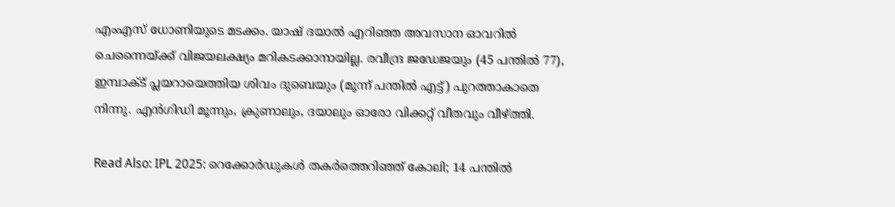എംഎസ് ധോണിയുടെ മടക്കം. യാഷ് ദയാല്‍ എറിഞ്ഞ അവസാന ഓവറില്‍ ചെന്നൈയ്ക്ക് വിജയലക്ഷ്യം മറികടക്കാനായില്ല. രവീന്ദ്ര ജഡേജയും (45 പന്തില്‍ 77), ഇമ്പാക്ട് പ്ലയറായെത്തിയ ശിവം ദുബെയും (മൂന്ന് പന്തില്‍ എട്ട്) പുറത്താകാതെ നിന്നു. എന്‍ഗിഡി മൂന്നും, ക്രുണാലും, ദയാലും ഓരോ വിക്കറ്റ് വീതവും വീഴ്ത്തി.

Read Also: IPL 2025: റെക്കോർഡുകൾ തകർത്തെറിഞ്ഞ് കോലി; 14 പന്തിൽ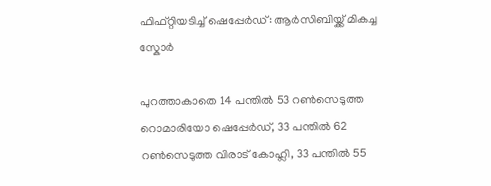ഫിഫ്റ്റിയടിച്ച് ഷെപ്പേർഡ്: ആർസിബിയ്ക്ക് മികച്ച സ്കോർ

പുറത്താകാതെ 14 പന്തില്‍ 53 റണ്‍സെടുത്ത റൊമാരിയോ ഷെപ്പേര്‍ഡ്, 33 പന്തില്‍ 62 റണ്‍സെടുത്ത വിരാട് കോഹ്ലി, 33 പന്തില്‍ 55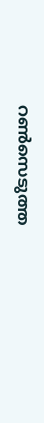റണ്‍സെടുത്ത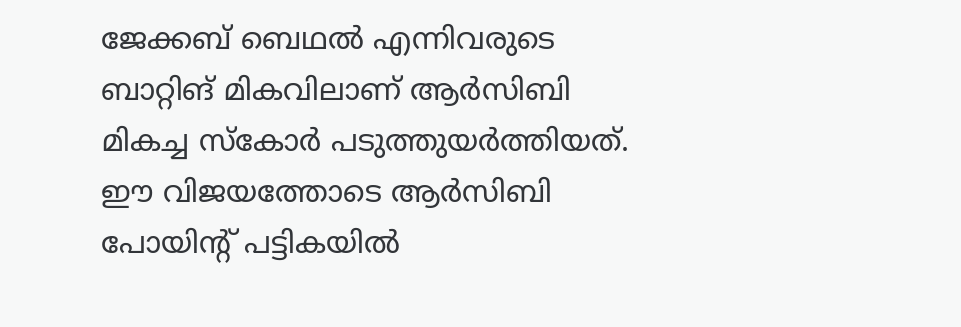ജേക്കബ് ബെഥല്‍ എന്നിവരുടെ ബാറ്റിങ് മികവിലാണ് ആര്‍സിബി മികച്ച സ്‌കോര്‍ പടുത്തുയര്‍ത്തിയത്. ഈ വിജയത്തോടെ ആര്‍സിബി പോയിന്റ് പട്ടികയില്‍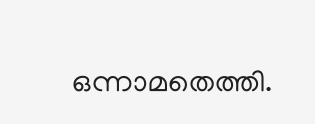ഒന്നാമതെത്തി.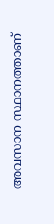അവസാന സ്ഥാനത്താണ്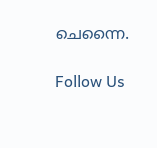ചെന്നൈ.

Follow Us